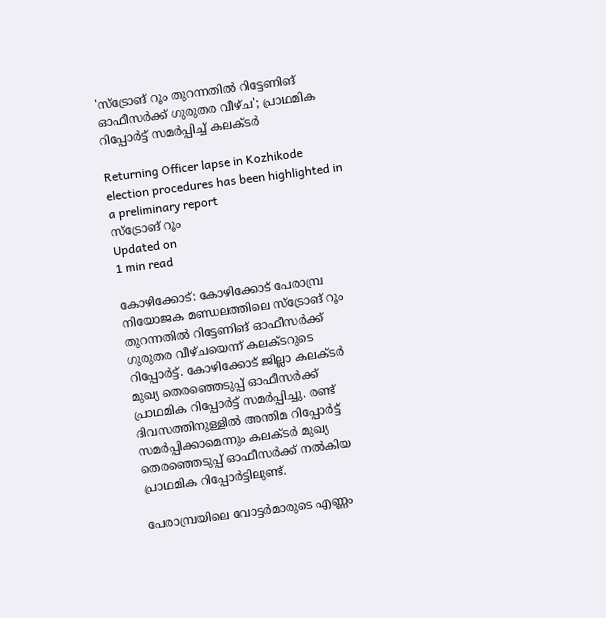'സ്‌ട്രോങ് റൂം തുറന്നതില്‍ റിട്ടേണിങ് ഓഫീസര്‍ക്ക് ഗുരുതര വീഴ്ച'; പ്രാഥമിക റിപ്പോര്‍ട്ട് സമര്‍പ്പിച്ച് കലക്ടര്‍

Returning Officer lapse in Kozhikode election procedures has been highlighted in a preliminary report
സ്‌ട്രോങ് റൂം
Updated on
1 min read

കോഴിക്കോട്: കോഴിക്കോട് പേരാമ്പ്ര നിയോജക മണ്ഡലത്തിലെ സ്‌ട്രോങ് റൂം തുറന്നതില്‍ റിട്ടേണിങ് ഓഫീസര്‍ക്ക് ഗുരുതര വീഴ്ചയെന്ന് കലക്ടറുടെ റിപ്പോര്‍ട്ട്. കോഴിക്കോട് ജില്ലാ കലക്ടര്‍ മുഖ്യ തെരഞ്ഞെടുപ്പ് ഓഫീസര്‍ക്ക് പ്രാഥമിക റിപ്പോര്‍ട്ട് സമര്‍പ്പിച്ചു. രണ്ട് ദിവസത്തിനുള്ളില്‍ അന്തിമ റിപ്പോര്‍ട്ട് സമര്‍പ്പിക്കാമെന്നും കലക്ടര്‍ മുഖ്യ തെരഞ്ഞെടുപ്പ് ഓഫീസര്‍ക്ക് നല്‍കിയ പ്രാഥമിക റിപ്പോര്‍ട്ടിലുണ്ട്.

പേരാമ്പ്രയിലെ വോട്ടര്‍മാരുടെ എണ്ണം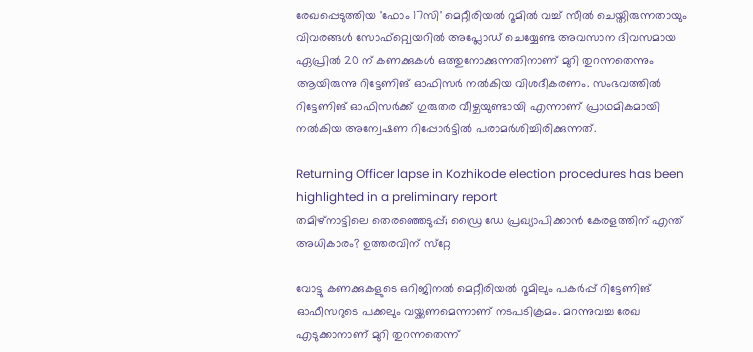രേഖപ്പെടുത്തിയ 'ഫോം 17സി' മെറ്റീരിയല്‍ റൂമില്‍ വച്ച് സീല്‍ ചെയ്തിരുന്നതായും വിവരങ്ങള്‍ സോഫ്റ്റ്വെയറില്‍ അപ്ലോഡ് ചെയ്യേണ്ട അവസാന ദിവസമായ ഏപ്രില്‍ 20 ന് കണക്കുകള്‍ ഒത്തുനോക്കുന്നതിനാണ് മുറി തുറന്നതെന്നും ആയിരുന്നു റിട്ടേണിങ് ഓഫിസര്‍ നല്‍കിയ വിശദീകരണം. സംഭവത്തില്‍ റിട്ടേണിങ് ഓഫിസര്‍ക്ക് ഗുരുതര വീഴ്ചയുണ്ടായി എന്നാണ് പ്രാഥമികമായി നല്‍കിയ അന്വേഷണ റിപ്പോര്‍ട്ടില്‍ പരാമര്‍ശിച്ചിരിക്കുന്നത്.

Returning Officer lapse in Kozhikode election procedures has been highlighted in a preliminary report
തമിഴ്‌നാട്ടിലെ തെരഞ്ഞെടുപ്പ്; ഡ്രൈ ഡേ പ്രഖ്യാപിക്കാന്‍ കേരളത്തിന് എന്ത് അധികാരം? ഉത്തരവിന് സ്‌റ്റേ

വോട്ടു കണക്കുകളുടെ ഒറിജിനല്‍ മെറ്റീരിയല്‍ റൂമിലും പകര്‍പ്പ് റിട്ടേണിങ് ഓഫീസറുടെ പക്കലും വയ്ക്കണമെന്നാണ് നടപടിക്രമം. മറന്നുവച്ച രേഖ എടുക്കാനാണ് മുറി തുറന്നതെന്ന്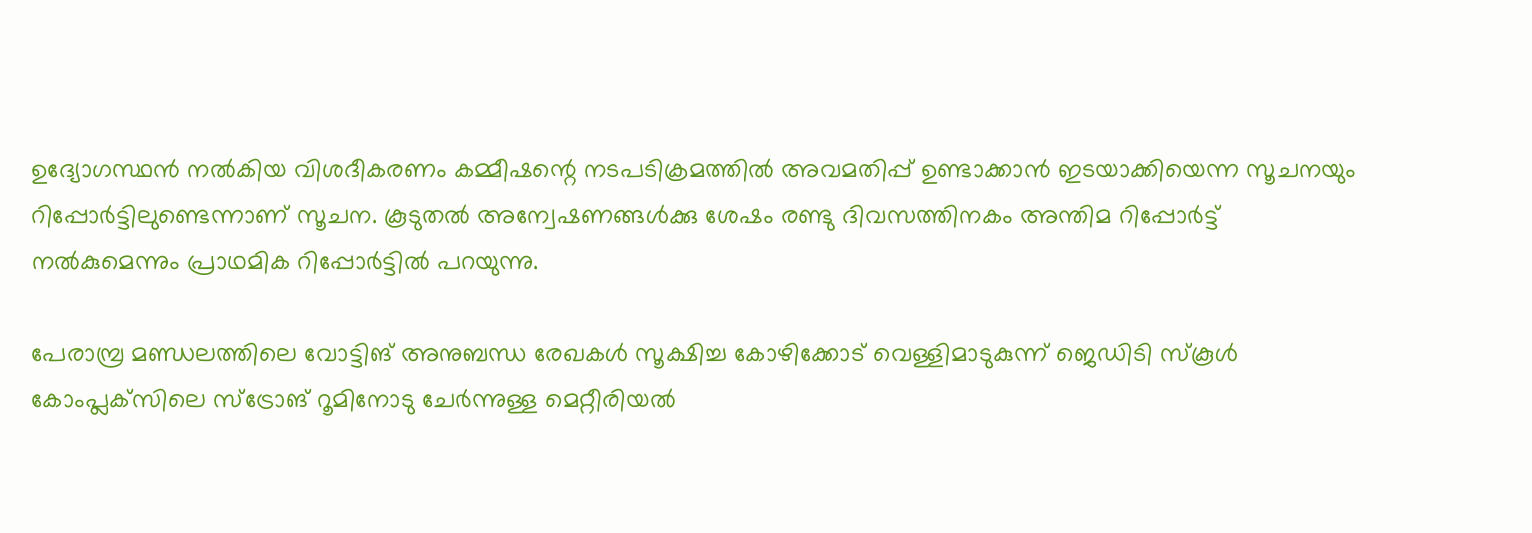ഉദ്യോഗസ്ഥന്‍ നല്‍കിയ വിശദീകരണം കമ്മീഷന്റെ നടപടിക്രമത്തില്‍ അവമതിപ്പ് ഉണ്ടാക്കാന്‍ ഇടയാക്കിയെന്ന സൂചനയും റിപ്പോര്‍ട്ടിലുണ്ടെന്നാണ് സൂചന. കൂടുതല്‍ അന്വേഷണങ്ങള്‍ക്കു ശേഷം രണ്ടു ദിവസത്തിനകം അന്തിമ റിപ്പോര്‍ട്ട് നല്‍കുമെന്നും പ്രാഥമിക റിപ്പോര്‍ട്ടില്‍ പറയുന്നു.

പേരാമ്പ്ര മണ്ഡലത്തിലെ വോട്ടിങ് അനുബന്ധ രേഖകള്‍ സൂക്ഷിച്ച കോഴിക്കോട് വെള്ളിമാടുകുന്ന് ജെഡിടി സ്‌കൂള്‍ കോംപ്ലക്‌സിലെ സ്‌ട്രോങ് റൂമിനോടു ചേര്‍ന്നുള്ള മെറ്റീരിയല്‍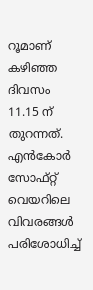റൂമാണ് കഴിഞ്ഞ ദിവസം 11.15 ന് തുറന്നത്. എന്‍കോര്‍ സോഫ്റ്റ് വെയറിലെ വിവരങ്ങള്‍ പരിശോധിച്ച്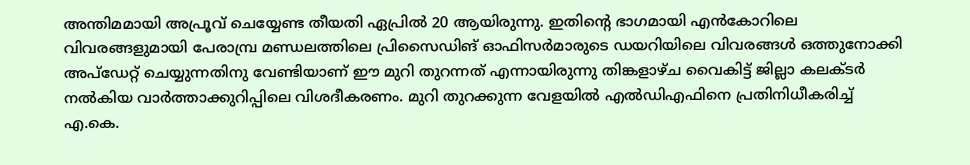അന്തിമമായി അപ്രൂവ് ചെയ്യേണ്ട തീയതി ഏപ്രില്‍ 20 ആയിരുന്നു. ഇതിന്റെ ഭാഗമായി എന്‍കോറിലെ വിവരങ്ങളുമായി പേരാമ്പ്ര മണ്ഡലത്തിലെ പ്രിസൈഡിങ് ഓഫിസര്‍മാരുടെ ഡയറിയിലെ വിവരങ്ങള്‍ ഒത്തുനോക്കി അപ്ഡേറ്റ് ചെയ്യുന്നതിനു വേണ്ടിയാണ് ഈ മുറി തുറന്നത് എന്നായിരുന്നു തിങ്കളാഴ്ച വൈകിട്ട് ജില്ലാ കലക്ടര്‍ നല്‍കിയ വാര്‍ത്താക്കുറിപ്പിലെ വിശദീകരണം. മുറി തുറക്കുന്ന വേളയില്‍ എല്‍ഡിഎഫിനെ പ്രതിനിധീകരിച്ച് എ.കെ.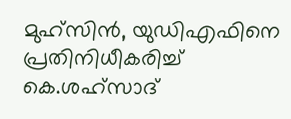മുഹ്സിന്‍, യുഡിഎഫിനെ പ്രതിനിധീകരിച്ച് കെ.ശഹ്സാദ്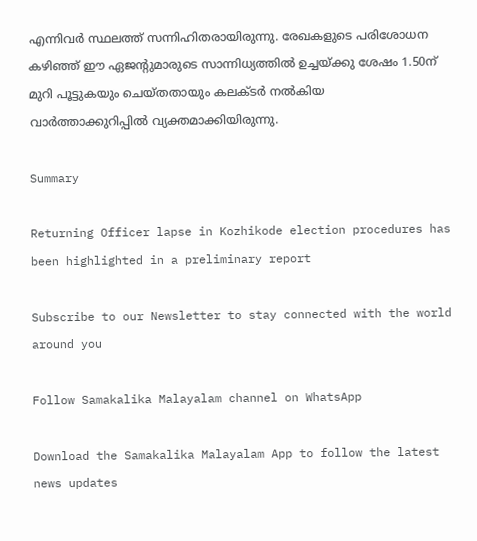എന്നിവര്‍ സ്ഥലത്ത് സന്നിഹിതരായിരുന്നു. രേഖകളുടെ പരിശോധന കഴിഞ്ഞ് ഈ ഏജന്റുമാരുടെ സാന്നിധ്യത്തില്‍ ഉച്ചയ്ക്കു ശേഷം 1.50ന് മുറി പൂട്ടുകയും ചെയ്തതായും കലക്ടര്‍ നല്‍കിയ വാര്‍ത്താക്കുറിപ്പില്‍ വ്യക്തമാക്കിയിരുന്നു.

Summary

Returning Officer lapse in Kozhikode election procedures has been highlighted in a preliminary report

Subscribe to our Newsletter to stay connected with the world around you

Follow Samakalika Malayalam channel on WhatsApp

Download the Samakalika Malayalam App to follow the latest news updates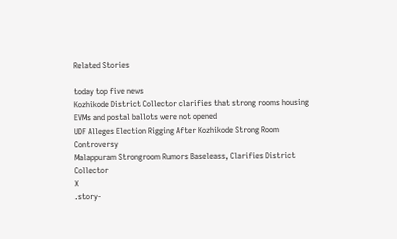Related Stories

today top five news
Kozhikode District Collector clarifies that strong rooms housing EVMs and postal ballots were not opened
UDF Alleges Election Rigging After Kozhikode Strong Room Controversy
Malappuram Strongroom Rumors Baseleass, Clarifies District Collector
X
.story-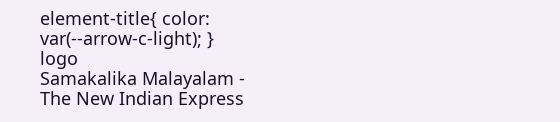element-title{ color: var(--arrow-c-light); }
logo
Samakalika Malayalam - The New Indian Express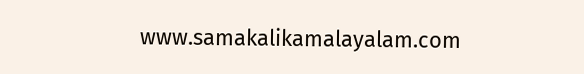www.samakalikamalayalam.com